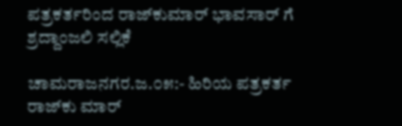ಪತ್ರಕರ್ತರಿಂದ ರಾಜ್‌ಕುಮಾರ್ ಭಾವಸಾರ್ ಗೆ ಶ್ರದ್ದಾಂಜಲಿ ಸಲ್ಲಿಕೆ

ಚಾಮರಾಜನಗರ.ಜ.೦೫:- ಹಿರಿಯ ಪತ್ರಕರ್ತ ರಾಜ್‌ಕು ಮಾರ್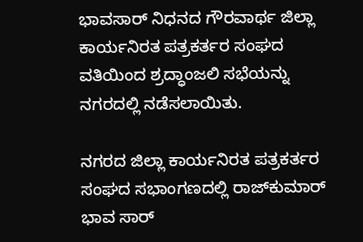ಭಾವಸಾರ್ ನಿಧನದ ಗೌರವಾರ್ಥ ಜಿಲ್ಲಾ ಕಾರ್ಯನಿರತ ಪತ್ರಕರ್ತರ ಸಂಘದ ವತಿಯಿಂದ ಶ್ರದ್ಧಾಂಜಲಿ ಸಭೆಯನ್ನು ನಗರದಲ್ಲಿ ನಡೆಸಲಾಯಿತು.

ನಗರದ ಜಿಲ್ಲಾ ಕಾರ್ಯನಿರತ ಪತ್ರಕರ್ತರ ಸಂಘದ ಸಭಾಂಗಣದಲ್ಲಿ ರಾಜ್‌ಕುಮಾರ್ ಭಾವ ಸಾರ್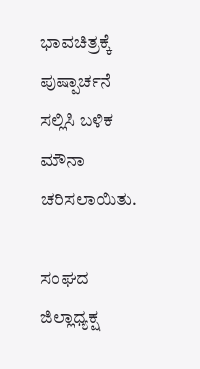ಭಾವಚಿತ್ರಕ್ಕೆ ಪುಷ್ಪಾರ್ಚನೆ ಸಲ್ಲಿಸಿ ಬಳಿಕ ಮೌನಾ ಚರಿಸಲಾಯಿತು.

ಸಂಘದ ಜಿಲ್ಲಾಧ್ಯಕ್ಷ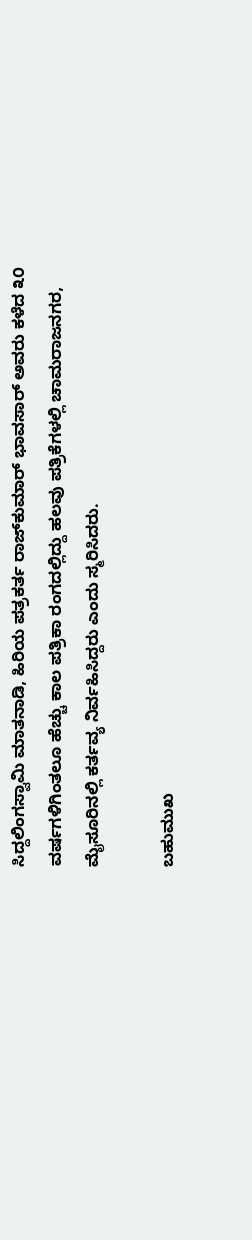ಸಿದ್ದಲಿಂಗಸ್ವಾಮಿ ಮಾತನಾಡಿ, ಹಿರಿಯ ಪತ್ರಕರ್ತ ರಾಜ್‌ಕುಮಾರ್ ಭಾವಸಾರ್ ಅವರು ಕಳೆದ ೩೦ ವರ್ಷಗಳಿಗಿಂತಲೂ ಹೆಚ್ಚು ಕಾಲ ಪತ್ರಿಕಾ ರಂಗದಲ್ಲಿದ್ದು ಹಲವು ಪತ್ರಿಕೆಗಳಲ್ಲಿ ಚಾಮರಾಜನಗರ, ಮೈಸೂರಿನಲ್ಲಿ ಕರ್ತವ್ಯ ನಿರ್ವಹಿಸಿದ್ದರು ಎಂದು ಸ್ಮರಿಸಿದರು.

ಬಹುಮುಖ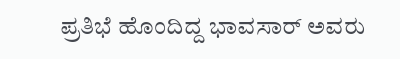ಪ್ರತಿಭೆ ಹೊಂದಿದ್ದ ಭಾವಸಾರ್ ಅವರು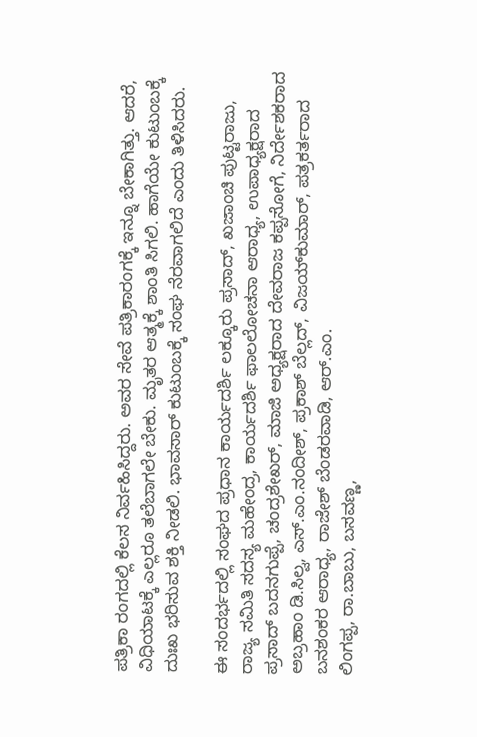ಪತ್ರಿಕಾ ರಂಗದಲ್ಲಿ ಕೆಲಸ ನಿರ್ವಹಿಸಿದ್ದರು. ಅವರ ಸೇವೆ ಪತ್ರಿಕಾರಂಗಕ್ಕೆ ಇನ್ನೂ ಬೇಕಾಗಿತ್ತು. ಆದರೆ, ವಿಧಿಯಾಟಕ್ಕೆ ಎಲ್ಲರೂ ತಲೆಬಾಗಲೇ ಬೇಕು. ಮೃತರ ಆತ್ಮಕ್ಕೆ ಶಾಂತಿ ಸಿಗಲಿ. ಹಾಗೆಯೇ ಕುಟುಂಬಕ್ಕೆ ದುಃಖ ಭರಿಸುವ ಶಕ್ತಿ ನೀಡಲಿ. ಭಾವಸಾರ್ ಕುಟುಂಬಕ್ಕೆ ಸಂಘ ನೆರವಾಗಲಿದೆ ಎಂದು ತಿಳಿಸಿದರು.

ಈ ಸಂದರ್ಭದಲ್ಲಿ ಸಂಘದ ಪ್ರಧಾನ ಕಾರ್ಯದರ್ಶಿ ಲಕ್ಕೂರು ಪ್ರಸಾದ್, ಖಜಾಂಚಿ ಪುಟ್ಟರಾಜು, ರಾಜ್ಯ ಸಮಿತಿ ಸದಸ್ಯ ಮಹೇಂದ್ರ, ಕಾರ್ಯದರ್ಶಿ ಫಾಲಲೋಚನಾ ಆರಾಧ್ಯ, ಉಪಾಧ್ಯಕ್ಷರಾದ ಪ್ರಸಾದ್ ಬದನಗುಪ್ಪೆ, ಚಂದ್ರಶೇಖರ್, ಮಾಜಿ ಅಧ್ಯಕ್ಷರಾದ ದೇವರಾಜ ಕಪ್ಪಸೋಗೆ, ನಿರ್ದೇಶಕರಾದ ಅಬ್ರಹಾಂ ಡಿ.ಸಿಲ್ವ, ಎಸ್.ಎಂ.ನಂದೀಶ್, ಪ್ರಕಾಶ್ ಬೆಲ್ಲದ್, ವಿಜಯ್‌ಕುಮಾರ್, ಪತ್ರಕರ್ತರಾದ ಬನಶಂಕರ ಆರಾಧ್ಯ, ರಾಜೇಶ್ ಬೆಂಡರವಾಡಿ, ಆರ್.ಎಂ.
ಲಿಂಗಪ್ಪ, ರಾ.ಬಾಬು, ಬಸವಣ್ಣ,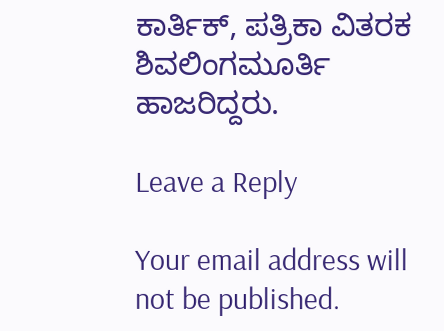ಕಾರ್ತಿಕ್, ಪತ್ರಿಕಾ ವಿತರಕ ಶಿವಲಿಂಗಮೂರ್ತಿ ಹಾಜರಿದ್ದರು.

Leave a Reply

Your email address will not be published.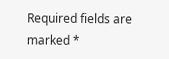Required fields are marked *